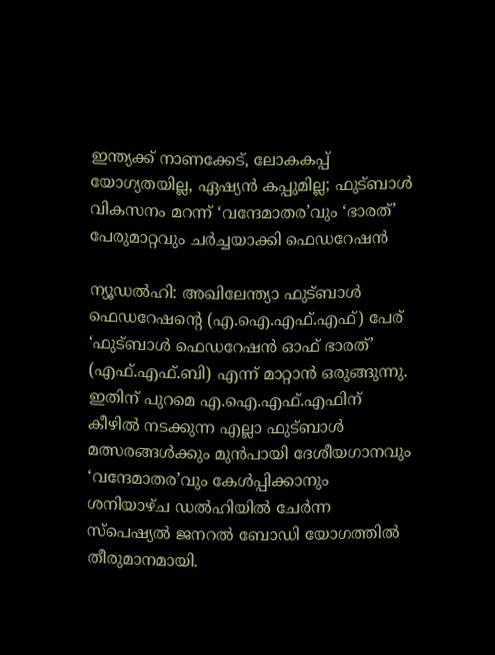ഇന്ത്യക്ക് നാണക്കേട്, ലോകകപ്പ് യോഗ്യതയില്ല, ഏഷ്യൻ കപ്പുമില്ല; ഫുട്ബാൾ വികസനം മറന്ന് ‘വന്ദേമാതര’വും ‘ഭാരത്’ പേരുമാറ്റവും ചർച്ചയാക്കി ഫെഡറേഷൻ

ന്യൂഡൽഹി: അഖിലേന്ത്യാ ഫുട്ബാൾ ഫെഡറേഷന്റെ (എ.ഐ.എഫ്.എഫ്) പേര് ‘ഫുട്ബാൾ ഫെഡറേഷൻ ഓഫ് ഭാരത്’ (എഫ്.എഫ്.ബി) എന്ന് മാറ്റാൻ ഒരുങ്ങുന്നു. ഇതിന് പുറമെ എ.ഐ.എഫ്.എഫിന് കീഴിൽ നടക്കുന്ന എല്ലാ ഫുട്ബാൾ മത്സരങ്ങൾക്കും മുൻപായി ദേശീയഗാനവും ‘വന്ദേമാതര’വും കേൾപ്പിക്കാനും ശനിയാഴ്ച ഡൽഹിയിൽ ചേർന്ന സ്പെഷ്യൽ ജനറൽ ബോഡി യോഗത്തിൽ തീരുമാനമായി.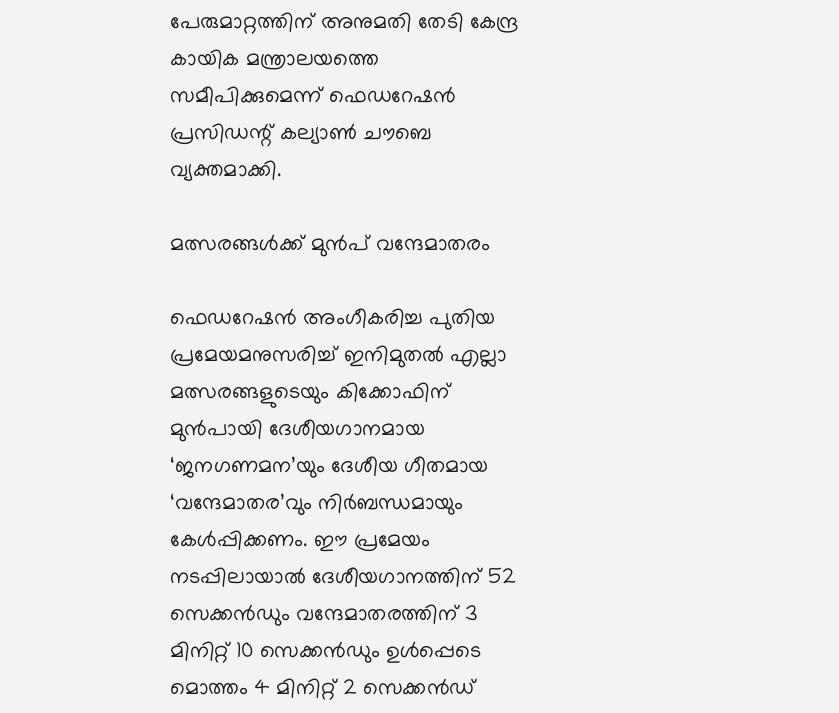പേരുമാറ്റത്തിന് അനുമതി തേടി കേന്ദ്ര കായിക മന്ത്രാലയത്തെ സമീപിക്കുമെന്ന് ഫെഡറേഷൻ പ്രസിഡന്റ് കല്യാൺ ചൗബെ വ്യക്തമാക്കി.

മത്സരങ്ങൾക്ക് മുൻപ് വന്ദേമാതരം

ഫെഡറേഷൻ അംഗീകരിച്ച പുതിയ പ്രമേയമനുസരിച്ച് ഇനിമുതൽ എല്ലാ മത്സരങ്ങളുടെയും കിക്കോഫിന് മുൻപായി ദേശീയഗാനമായ ‘ജനഗണമന’യും ദേശീയ ഗീതമായ ‘വന്ദേമാതര’വും നിർബന്ധമായും കേൾപ്പിക്കണം. ഈ പ്രമേയം നടപ്പിലായാൽ ദേശീയഗാനത്തിന് 52 സെക്കൻഡും വന്ദേമാതരത്തിന് 3 മിനിറ്റ് 10 സെക്കൻഡും ഉൾപ്പെടെ മൊത്തം 4 മിനിറ്റ് 2 സെക്കൻഡ്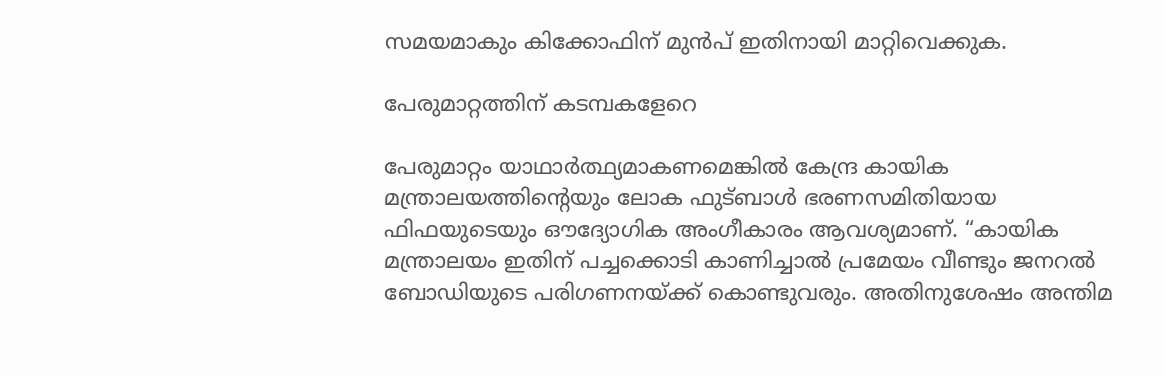സമയമാകും കിക്കോഫിന് മുൻപ് ഇതിനായി മാറ്റിവെക്കുക.

പേരുമാറ്റത്തിന് കടമ്പകളേറെ

പേരുമാറ്റം യാഥാർത്ഥ്യമാകണമെങ്കിൽ കേന്ദ്ര കായിക മന്ത്രാലയത്തിന്റെയും ലോക ഫുട്ബാൾ ഭരണസമിതിയായ ഫിഫയുടെയും ഔദ്യോഗിക അംഗീകാരം ആവശ്യമാണ്. “കായിക മന്ത്രാലയം ഇതിന് പച്ചക്കൊടി കാണിച്ചാൽ പ്രമേയം വീണ്ടും ജനറൽ ബോഡിയുടെ പരിഗണനയ്ക്ക് കൊണ്ടുവരും. അതിനുശേഷം അന്തിമ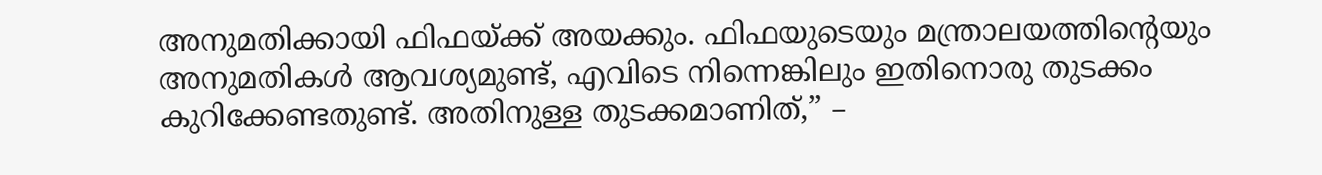അനുമതിക്കായി ഫിഫയ്ക്ക് അയക്കും. ഫിഫയുടെയും മന്ത്രാലയത്തിന്റെയും അനുമതികൾ ആവശ്യമുണ്ട്, എവിടെ നിന്നെങ്കിലും ഇതിനൊരു തുടക്കം കുറിക്കേണ്ടതുണ്ട്. അതിനുള്ള തുടക്കമാണിത്,” –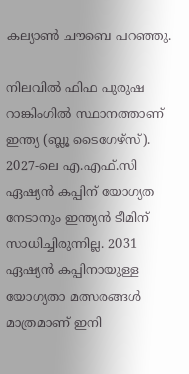കല്യാൺ ചൗബെ പറഞ്ഞു.

നിലവിൽ ഫിഫ പുരുഷ റാങ്കിംഗിൽ സ്ഥാനത്താണ് ഇന്ത്യ (ബ്ലൂ ടൈഗേഴ്സ്). 2027-ലെ എ.എഫ്.സി ഏഷ്യൻ കപ്പിന് യോഗ്യത നേടാനും ഇന്ത്യൻ ടീമിന് സാധിച്ചിരുന്നില്ല. 2031 ഏഷ്യൻ കപ്പിനായുള്ള യോഗ്യതാ മത്സരങ്ങൾ മാത്രമാണ് ഇനി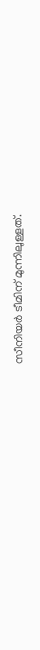സീനിയർ ടീമിന് മുന്നിലുള്ളത്.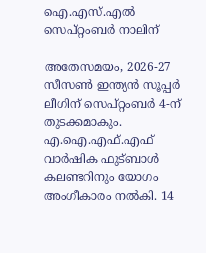ഐ.എസ്.എൽ സെപ്റ്റംബർ നാലിന്

അതേസമയം, 2026-27 സീസൺ ഇന്ത്യൻ സൂപ്പർ ലീഗിന് സെപ്റ്റംബർ 4-ന് തുടക്കമാകും. എ.ഐ.എഫ്.എഫ് വാർഷിക ഫുട്ബാൾ കലണ്ടറിനും യോഗം അംഗീകാരം നൽകി. 14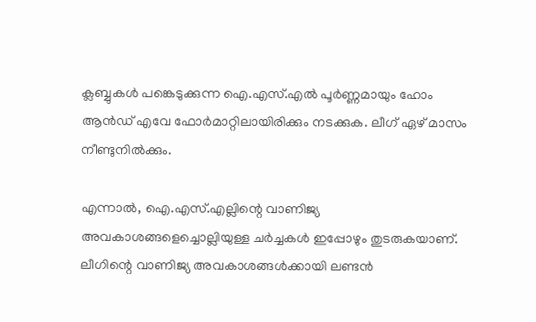ക്ലബ്ബുകൾ പങ്കെടുക്കുന്ന ഐ.എസ്.എൽ പൂർണ്ണമായും ഹോം ആൻഡ് എവേ ഫോർമാറ്റിലായിരിക്കും നടക്കുക. ലീഗ് ഏഴ് മാസം നീണ്ടുനിൽക്കും.

എന്നാൽ, ഐ.എസ്.എല്ലിന്റെ വാണിജ്യ അവകാശങ്ങളെച്ചൊല്ലിയുള്ള ചർച്ചകൾ ഇപ്പോഴും തുടരുകയാണ്. ലീഗിന്റെ വാണിജ്യ അവകാശങ്ങൾക്കായി ലണ്ടൻ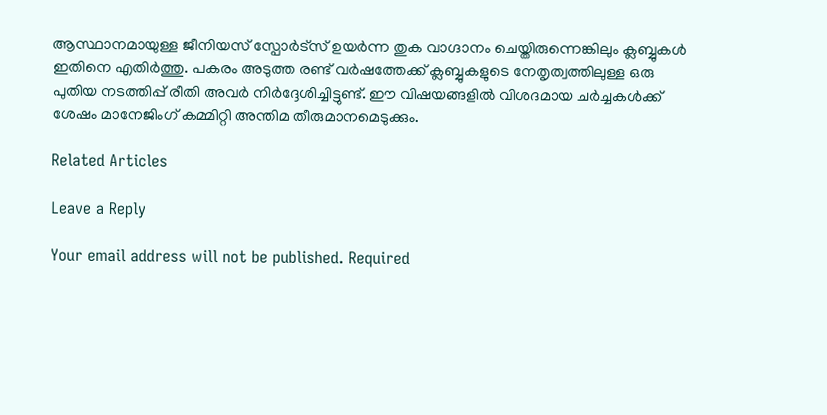ആസ്ഥാനമായുള്ള ജീനിയസ് സ്പോർട്സ് ഉയർന്ന തുക വാഗ്ദാനം ചെയ്തിരുന്നെങ്കിലും ക്ലബ്ബുകൾ ഇതിനെ എതിർത്തു. പകരം അടുത്ത രണ്ട് വർഷത്തേക്ക് ക്ലബ്ബുകളുടെ നേതൃത്വത്തിലുള്ള ഒരു പുതിയ നടത്തിപ്പ് രീതി അവർ നിർദ്ദേശിച്ചിട്ടുണ്ട്. ഈ വിഷയങ്ങളിൽ വിശദമായ ചർച്ചകൾക്ക് ശേഷം മാനേജിംഗ് കമ്മിറ്റി അന്തിമ തീരുമാനമെടുക്കും.

Related Articles

Leave a Reply

Your email address will not be published. Required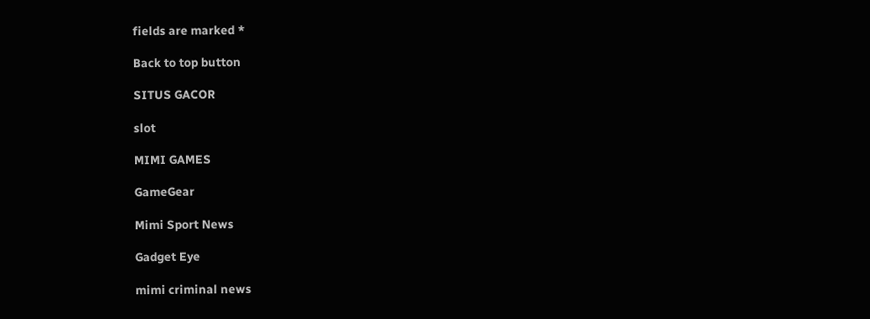fields are marked *

Back to top button

SITUS GACOR

slot

MIMI GAMES

GameGear

Mimi Sport News

Gadget Eye

mimi criminal news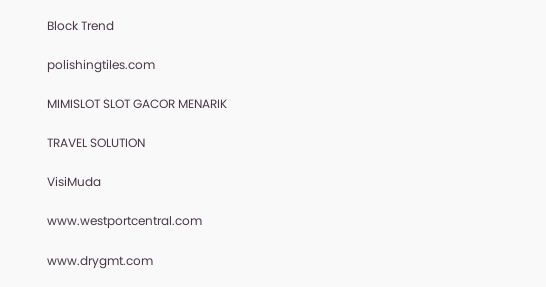Block Trend

polishingtiles.com

MIMISLOT SLOT GACOR MENARIK

TRAVEL SOLUTION

VisiMuda

www.westportcentral.com

www.drygmt.com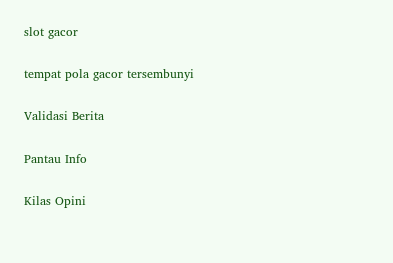slot gacor

tempat pola gacor tersembunyi

Validasi Berita

Pantau Info

Kilas Opini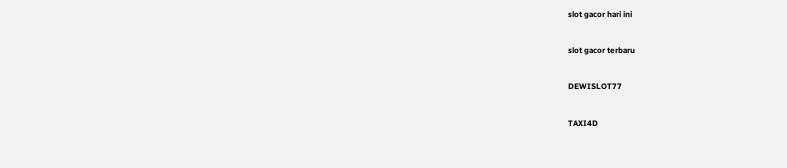slot gacor hari ini

slot gacor terbaru

DEWISLOT77

TAXI4D